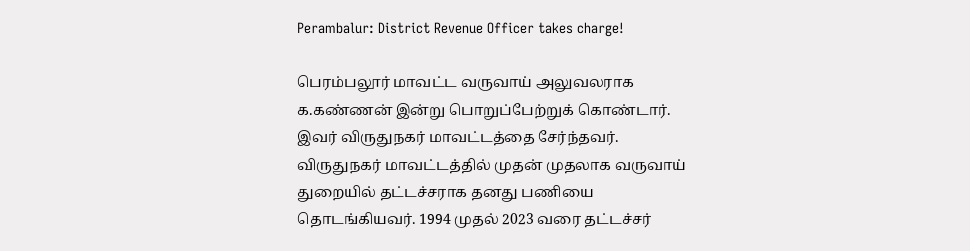Perambalur: District Revenue Officer takes charge!

பெரம்பலூர் மாவட்ட வருவாய் அலுவலராக க.கண்ணன் இன்று பொறுப்பேற்றுக் கொண்டார். இவர் விருதுநகர் மாவட்டத்தை சேர்ந்தவர். விருதுநகர் மாவட்டத்தில் முதன் முதலாக வருவாய் துறையில் தட்டச்சராக தனது பணியை தொடங்கியவர். 1994 முதல் 2023 வரை தட்டச்சர்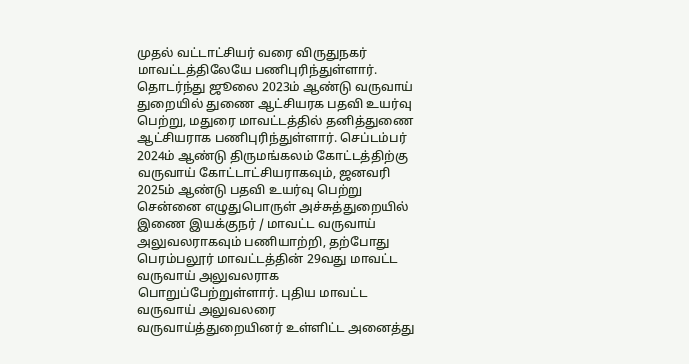முதல் வட்டாட்சியர் வரை விருதுநகர் மாவட்டத்திலேயே பணிபுரிந்துள்ளார். தொடர்ந்து ஜூலை 2023ம் ஆண்டு வருவாய் துறையில் துணை ஆட்சியரக பதவி உயர்வு பெற்று, மதுரை மாவட்டத்தில் தனித்துணை ஆட்சியராக பணிபுரிந்துள்ளார். செப்டம்பர் 2024ம் ஆண்டு திருமங்கலம் கோட்டத்திற்கு வருவாய் கோட்டாட்சியராகவும், ஜனவரி 2025ம் ஆண்டு பதவி உயர்வு பெற்று சென்னை எழுதுபொருள் அச்சுத்துறையில் இணை இயக்குநர் / மாவட்ட வருவாய் அலுவலராகவும் பணியாற்றி, தற்போது பெரம்பலூர் மாவட்டத்தின் 29வது மாவட்ட வருவாய் அலுவலராக பொறுப்பேற்றுள்ளார். புதிய மாவட்ட வருவாய் அலுவலரை வருவாய்த்துறையினர் உள்ளிட்ட அனைத்து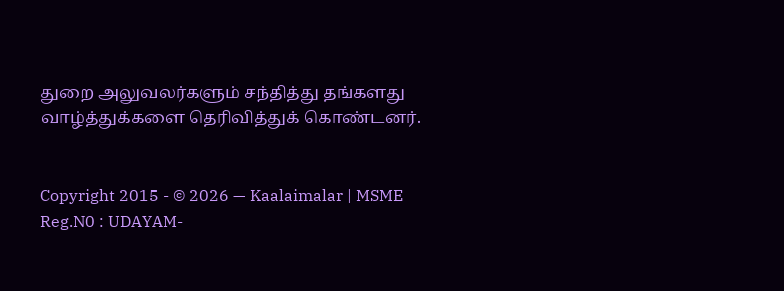துறை அலுவலர்களும் சந்தித்து தங்களது வாழ்த்துக்களை தெரிவித்துக் கொண்டனர்.


Copyright 2015 - © 2026 — Kaalaimalar | MSME Reg.N0 : UDAYAM-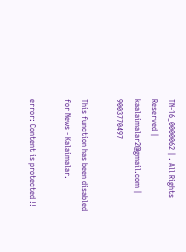TN-16_0000062 | . All Rights Reserved | kaalaimalar2@gmail.com | 9003770497

This function has been disabled for News - Kalaimalar.

error: Content is protected !!